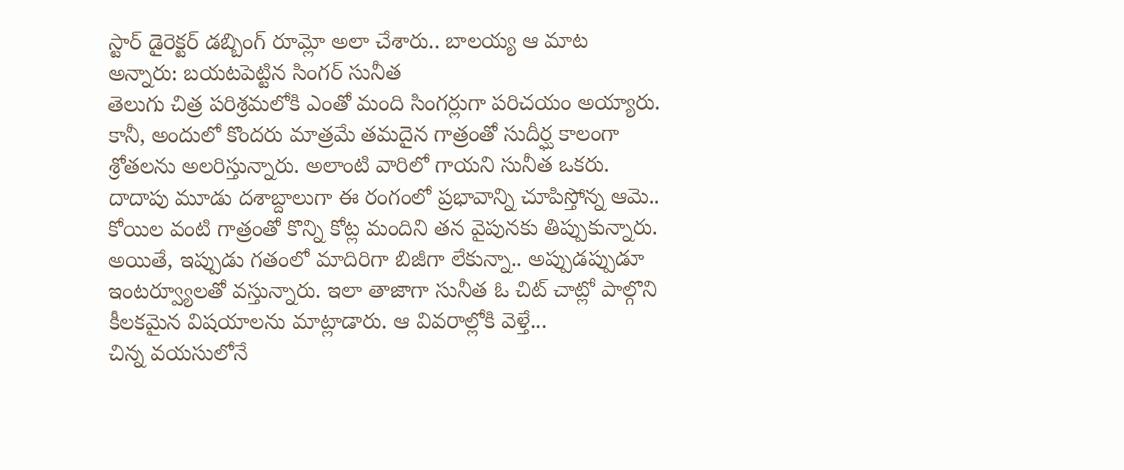స్టార్ డైరెక్టర్ డబ్బింగ్ రూమ్లో అలా చేశారు.. బాలయ్య ఆ మాట అన్నారు: బయటపెట్టిన సింగర్ సునీత
తెలుగు చిత్ర పరిశ్రమలోకి ఎంతో మంది సింగర్లుగా పరిచయం అయ్యారు. కానీ, అందులో కొందరు మాత్రమే తమదైన గాత్రంతో సుదీర్ఘ కాలంగా శ్రోతలను అలరిస్తున్నారు. అలాంటి వారిలో గాయని సునీత ఒకరు. దాదాపు మూడు దశాబ్దాలుగా ఈ రంగంలో ప్రభావాన్ని చూపిస్తోన్న ఆమె.. కోయిల వంటి గాత్రంతో కొన్ని కోట్ల మందిని తన వైపునకు తిప్పుకున్నారు. అయితే, ఇప్పుడు గతంలో మాదిరిగా బిజీగా లేకున్నా.. అప్పుడప్పుడూ ఇంటర్వ్యూలతో వస్తున్నారు. ఇలా తాజాగా సునీత ఓ చిట్ చాట్లో పాల్గొని కీలకమైన విషయాలను మాట్లాడారు. ఆ వివరాల్లోకి వెళ్తే...
చిన్న వయసులోనే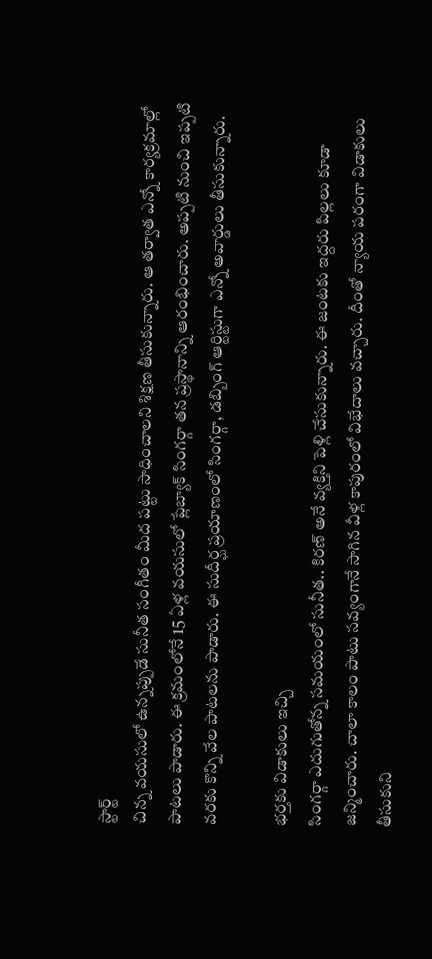స్టార్ట్
చిన్న వయసులో ఉన్నప్పుడే సునీత సంగీతం మీద పట్టు సాధించాలని శిక్షణ తీసుకున్నారు. ఆ తర్వాత ఎన్నో కార్యక్రమాల్లో పాటలు పాడారు. ఈ క్రమంలోనే 15 ఏళ్ల వయసులో ప్లేబ్యాక్ సింగర్గా తన ప్రస్థానాన్ని ఆరంభించారు. అప్పటి నుంచి ఇప్పటి వరకు కొన్ని వేల పాటలను పాడారు. ఈ సుదీర్ఘ ప్రయాణంలో సింగర్గా, డబ్బింగ్ ఆర్టిస్టుగా ఎన్నో అవార్డులు తీసుకున్నారు.

భర్తకు విడాకులు ఇచ్చి
సింగర్గా ఎదుగుతోన్న సమయంలో సునీత.. కిరణ్ అనే వ్యక్తిని పెళ్లి చేసుకున్నారు. ఈ జంటకు ఇద్దరు పిల్లలు కూడా జన్మించారు. చాలా కాలం పాటు సవ్యంగానే సాగిన వీళ్ల కాపురంలో విభేదాలు వచ్చారు. దీంతో న్యాయ పరంగా విడాకులు తీసుకుని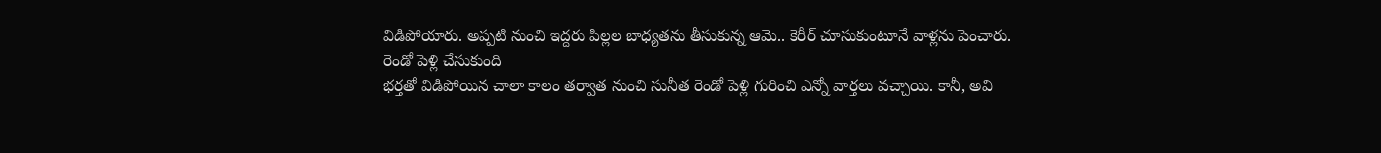విడిపోయారు. అప్పటి నుంచి ఇద్దరు పిల్లల బాధ్యతను తీసుకున్న ఆమె.. కెరీర్ చూసుకుంటూనే వాళ్లను పెంచారు.
రెండో పెళ్లి చేసుకుంది
భర్తతో విడిపోయిన చాలా కాలం తర్వాత నుంచి సునీత రెండో పెళ్లి గురించి ఎన్నో వార్తలు వచ్చాయి. కానీ, అవి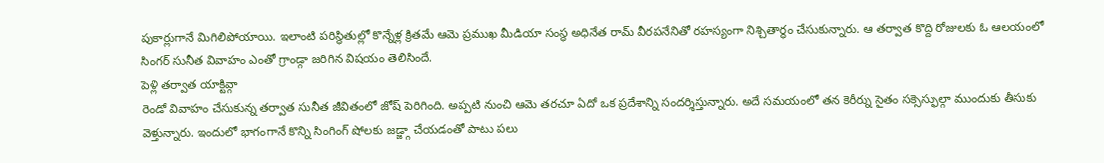పుకార్లుగానే మిగిలిపోయాయి. ఇలాంటి పరిస్థితుల్లో కొన్నేళ్ల క్రితమే ఆమె ప్రముఖ మీడియా సంస్థ అధినేత రామ్ వీరపనేనితో రహస్యంగా నిశ్చితార్థం చేసుకున్నారు. ఆ తర్వాత కొద్ది రోజులకు ఓ ఆలయంలో సింగర్ సునీత వివాహం ఎంతో గ్రాండ్గా జరిగిన విషయం తెలిసిందే.
పెళ్లి తర్వాత యాక్టివ్గా
రెండో వివాహం చేసుకున్న తర్వాత సునీత జీవితంలో జోష్ పెరిగింది. అప్పటి నుంచి ఆమె తరచూ ఏదో ఒక ప్రదేశాన్ని సందర్శిస్తున్నారు. అదే సమయంలో తన కెరీర్ను సైతం సక్సెస్ఫుల్గా ముందుకు తీసుకు వెళ్తున్నారు. ఇందులో భాగంగానే కొన్ని సింగింగ్ షోలకు జడ్జ్గా చేయడంతో పాటు పలు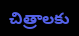చిత్రాలకు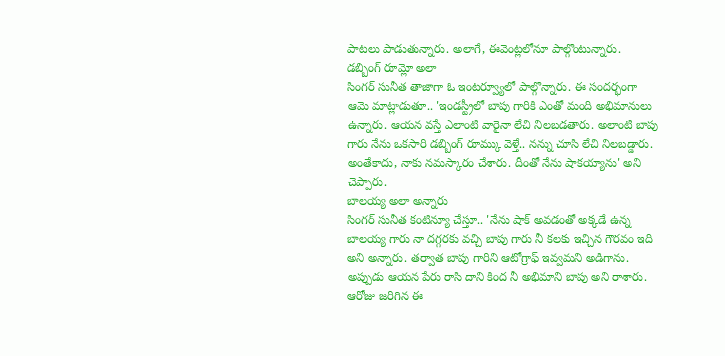పాటలు పాడుతున్నారు. అలాగే, ఈవెంట్లలోనూ పాల్గొంటున్నారు.
డబ్బింగ్ రూమ్లో అలా
సింగర్ సునీత తాజాగా ఓ ఇంటర్వ్యూలో పాల్గొన్నారు. ఈ సందర్భంగా ఆమె మాట్లాడుతూ.. 'ఇండస్ట్రీలో బాపు గారికి ఎంతో మంది అభిమానులు ఉన్నారు. ఆయన వస్తే ఎలాంటి వారైనా లేచి నిలబడతారు. అలాంటి బాపు గారు నేను ఒకసారి డబ్బింగ్ రూమ్కు వెళ్తే.. నన్ను చూసి లేచి నిలబడ్డారు. అంతేకాదు, నాకు నమస్కారం చేశారు. దీంతో నేను షాకయ్యాను' అని చెప్పారు.
బాలయ్య అలా అన్నారు
సింగర్ సునీత కంటిన్యూ చేస్తూ.. 'నేను షాక్ అవడంతో అక్కడే ఉన్న బాలయ్య గారు నా దగ్గరకు వచ్చి బాపు గారు నీ కలకు ఇచ్చిన గౌరవం ఇది అని అన్నారు. తర్వాత బాపు గారిని ఆటోగ్రాఫ్ ఇవ్వమని అడిగాను. అప్పుడు ఆయన పేరు రాసి దాని కింద నీ అభిమాని బాపు అని రాశారు. ఆరోజు జరిగిన ఈ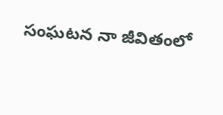సంఘటన నా జీవితంలో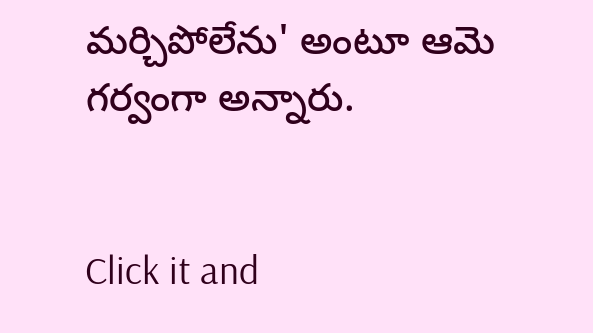మర్చిపోలేను' అంటూ ఆమె గర్వంగా అన్నారు.


Click it and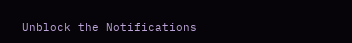Unblock the Notifications